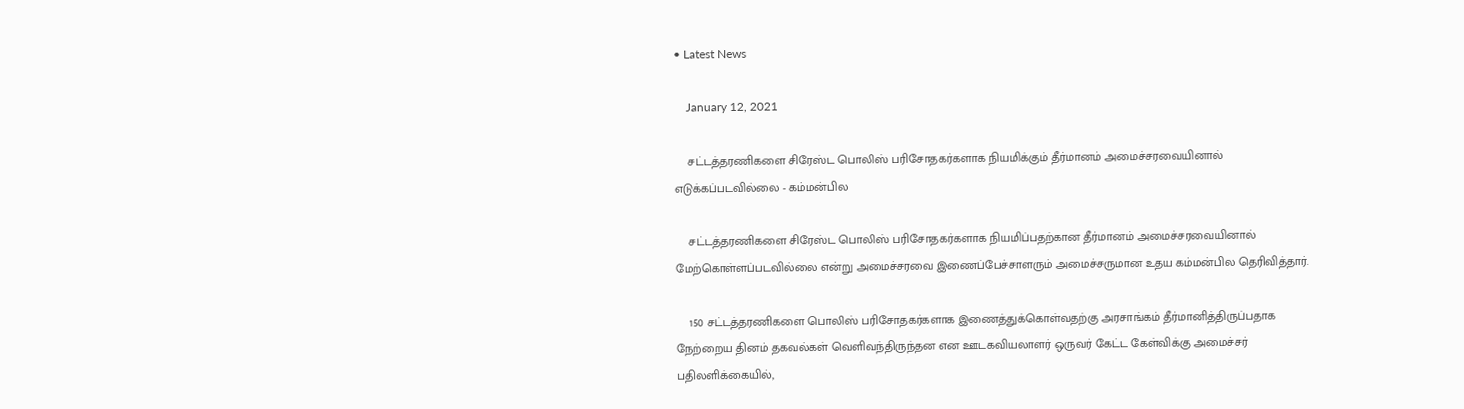• Latest News

    January 12, 2021

    சட்டத்தரணிகளை சிரேஸ்ட பொலிஸ் பரிசோதகர்களாக நியமிக்கும் தீர்மானம் அமைச்சரவையினால் எடுக்கப்படவில்லை - கம்மன்பில

    சட்டத்தரணிகளை சிரேஸ்ட பொலிஸ் பரிசோதகர்களாக நியமிப்பதற்கான தீர்மானம் அமைச்சரவையினால் மேற்கொள்ளப்படவில்லை என்று அமைச்சரவை இணைப்பேச்சாளரும் அமைச்சருமான உதய கம்மன்பில தெரிவித்தார்.

    150 சட்டத்தரணிகளை பொலிஸ் பரிசோதகர்களாக இணைத்துக்கொள்வதற்கு அரசாங்கம் தீர்மானித்திருப்பதாக நேற்றைய தினம் தகவல்கள் வெளிவந்திருந்தன என ஊடகவியலாளர் ஒருவர் கேட்ட கேள்விக்கு அமைச்சர் பதிலளிக்கையில்,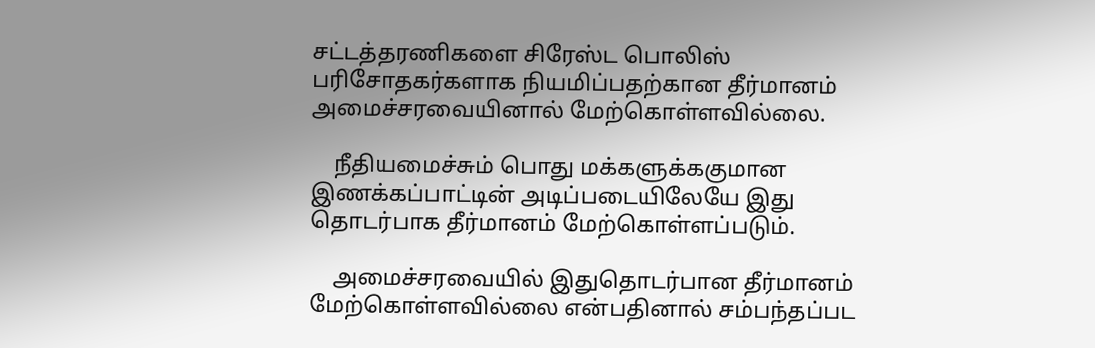சட்டத்தரணிகளை சிரேஸ்ட பொலிஸ் பரிசோதகர்களாக நியமிப்பதற்கான தீர்மானம் அமைச்சரவையினால் மேற்கொள்ளவில்லை.

    நீதியமைச்சும் பொது மக்களுக்ககுமான இணக்கப்பாட்டின் அடிப்படையிலேயே இது தொடர்பாக தீர்மானம் மேற்கொள்ளப்படும்.

    அமைச்சரவையில் இதுதொடர்பான தீர்மானம் மேற்கொள்ளவில்லை என்பதினால் சம்பந்தப்பட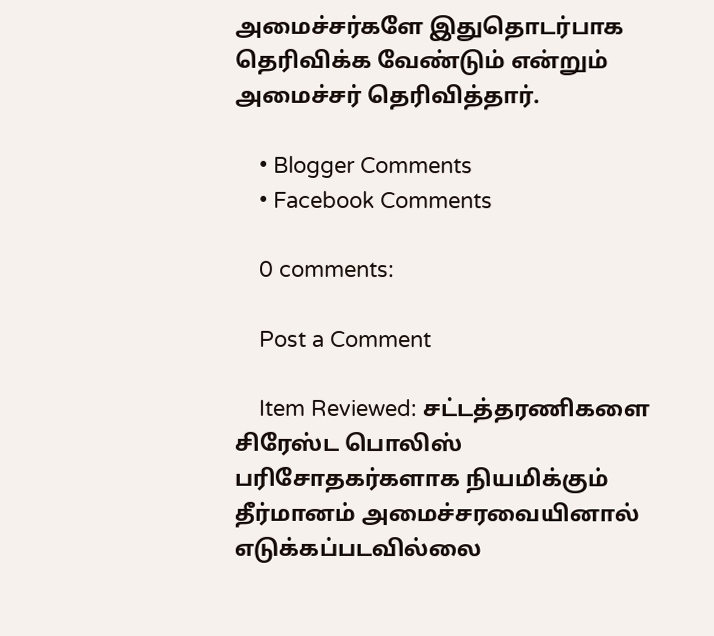அமைச்சர்களே இதுதொடர்பாக தெரிவிக்க வேண்டும் என்றும் அமைச்சர் தெரிவித்தார்.

    • Blogger Comments
    • Facebook Comments

    0 comments:

    Post a Comment

    Item Reviewed: சட்டத்தரணிகளை சிரேஸ்ட பொலிஸ் பரிசோதகர்களாக நியமிக்கும் தீர்மானம் அமைச்சரவையினால் எடுக்கப்படவில்லை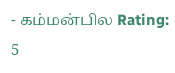- கம்மன்பில Rating: 5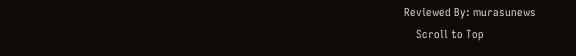Reviewed By: murasunews
    Scroll to Top